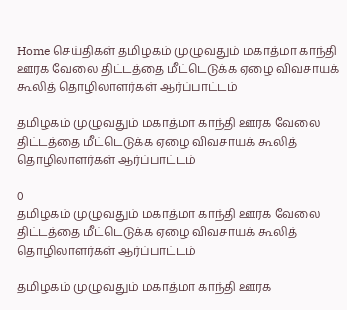Home செய்திகள் தமிழகம் முழுவதும் மகாத்மா காந்தி ஊரக வேலை திட்டத்தை மீட்டெடுக்க ஏழை விவசாயக் கூலித் தொழிலாளர்கள் ஆர்ப்பாட்டம்

தமிழகம் முழுவதும் மகாத்மா காந்தி ஊரக வேலை திட்டத்தை மீட்டெடுக்க ஏழை விவசாயக் கூலித் தொழிலாளர்கள் ஆர்ப்பாட்டம்

0
தமிழகம் முழுவதும் மகாத்மா காந்தி ஊரக வேலை திட்டத்தை மீட்டெடுக்க ஏழை விவசாயக் கூலித் தொழிலாளர்கள் ஆர்ப்பாட்டம்

தமிழகம் முழுவதும் மகாத்மா காந்தி ஊரக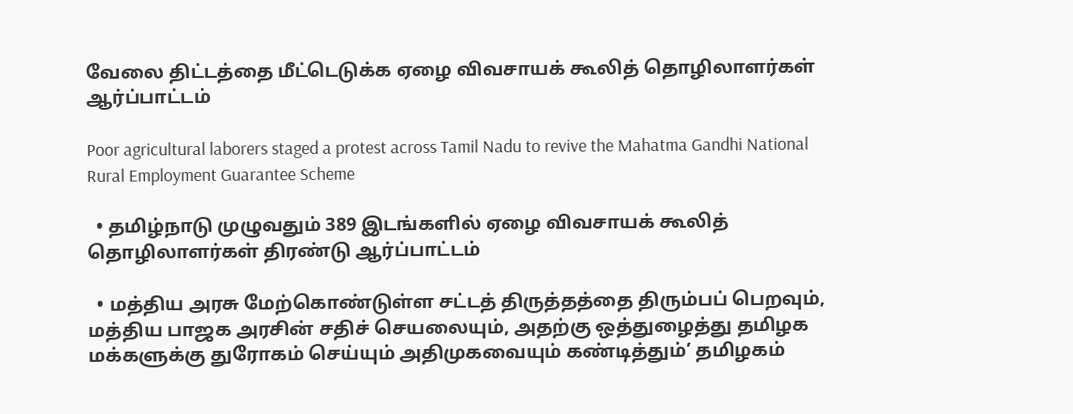வேலை திட்டத்தை மீட்டெடுக்க ஏழை விவசாயக் கூலித் தொழிலாளர்கள் ஆர்ப்பாட்டம்

Poor agricultural laborers staged a protest across Tamil Nadu to revive the Mahatma Gandhi National Rural Employment Guarantee Scheme

  • தமிழ்நாடு முழுவதும் 389 இடங்களில் ஏழை விவசாயக் கூலித் தொழிலாளர்கள் திரண்டு ஆர்ப்பாட்டம்

  • மத்திய அரசு மேற்கொண்டுள்ள சட்டத் திருத்தத்தை திரும்பப் பெறவும், மத்திய பாஜக அரசின் சதிச் செயலையும், அதற்கு ஒத்துழைத்து தமிழக மக்களுக்கு துரோகம் செய்யும் அதிமுகவையும் கண்டித்தும்’ தமிழகம்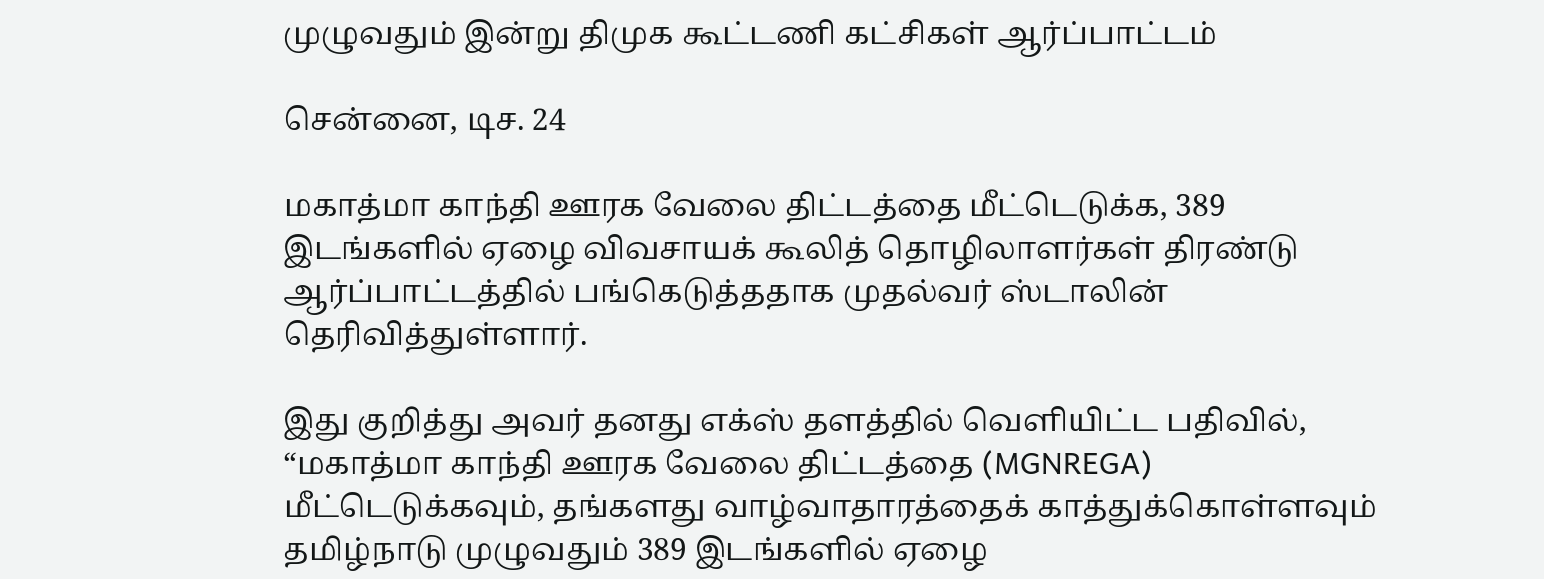முழுவதும் இன்று திமுக கூட்டணி கட்சிகள் ஆர்ப்பாட்டம்

சென்னை, டிச. 24

மகாத்மா காந்தி ஊரக வேலை திட்டத்தை மீட்டெடுக்க, 389 இடங்களில் ஏழை விவசாயக் கூலித் தொழிலாளர்கள் திரண்டு ஆர்ப்பாட்டத்தில் பங்கெடுத்ததாக முதல்வர் ஸ்டாலின் தெரிவித்துள்ளார்.

இது குறித்து அவர் தனது எக்ஸ் தளத்தில் வெளியிட்ட பதிவில், “மகாத்மா காந்தி ஊரக வேலை திட்டத்தை (MGNREGA) மீட்டெடுக்கவும், தங்களது வாழ்வாதாரத்தைக் காத்துக்கொள்ளவும் தமிழ்நாடு முழுவதும் 389 இடங்களில் ஏழை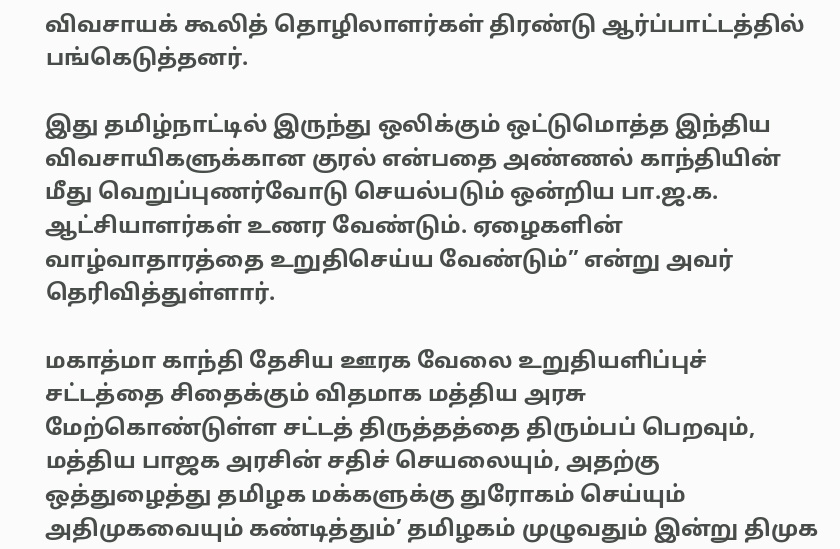விவசாயக் கூலித் தொழிலாளர்கள் திரண்டு ஆர்ப்பாட்டத்தில் பங்கெடுத்தனர்.

இது தமிழ்நாட்டில் இருந்து ஒலிக்கும் ஒட்டுமொத்த இந்திய விவசாயிகளுக்கான குரல் என்பதை அண்ணல் காந்தியின் மீது வெறுப்புணர்வோடு செயல்படும் ஒன்றிய பா.ஜ.க. ஆட்சியாளர்கள் உணர வேண்டும். ஏழைகளின் வாழ்வாதாரத்தை உறுதிசெய்ய வேண்டும்” என்று அவர் தெரிவித்துள்ளார்.

மகாத்மா காந்தி தேசிய ஊரக வேலை உறுதியளிப்புச் சட்டத்தை சிதைக்கும் விதமாக மத்திய அரசு மேற்கொண்டுள்ள சட்டத் திருத்தத்தை திரும்பப் பெறவும், மத்திய பாஜக அரசின் சதிச் செயலையும், அதற்கு ஒத்துழைத்து தமிழக மக்களுக்கு துரோகம் செய்யும் அதிமுகவையும் கண்டித்தும்’ தமிழகம் முழுவதும் இன்று திமுக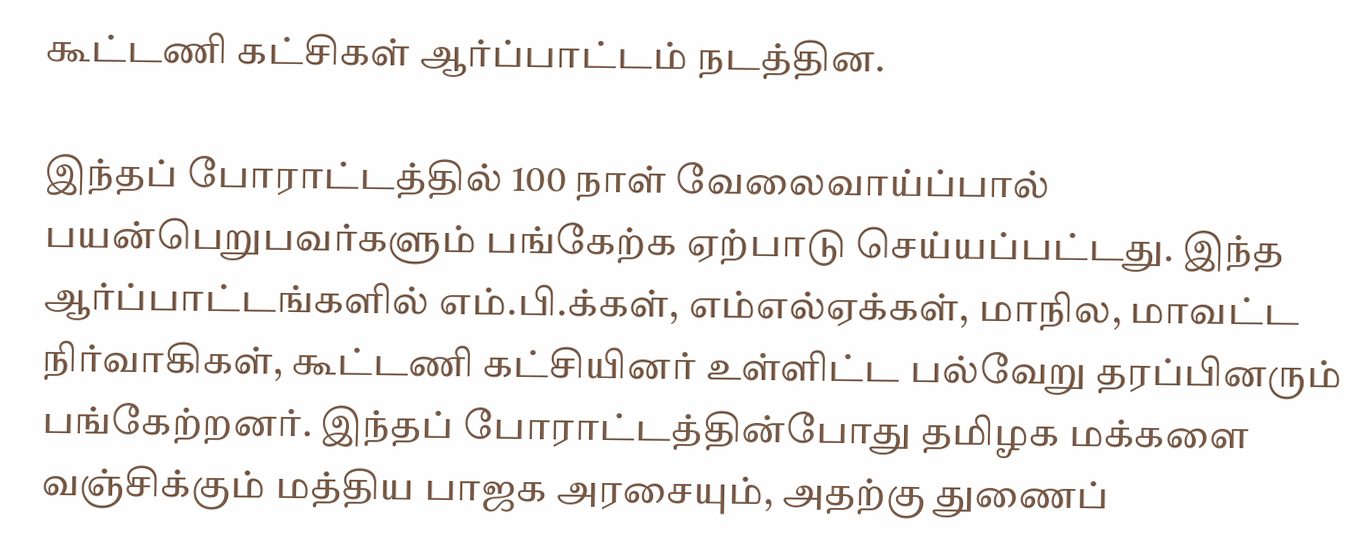கூட்டணி கட்சிகள் ஆர்ப்பாட்டம் நடத்தின.

இந்தப் போராட்டத்தில் 100 நாள் வேலைவாய்ப்பால் பயன்பெறுபவர்களும் பங்கேற்க ஏற்பாடு செய்யப்பட்டது. இந்த ஆர்ப்பாட்டங்களில் எம்.பி.க்கள், எம்எல்ஏக்கள், மாநில, மாவட்ட நிர்வாகிகள், கூட்டணி கட்சியினர் உள்ளிட்ட பல்வேறு தரப்பினரும் பங்கேற்றனர். இந்தப் போராட்டத்தின்போது தமிழக மக்களை வஞ்சிக்கும் மத்திய பாஜக அரசையும், அதற்கு துணைப்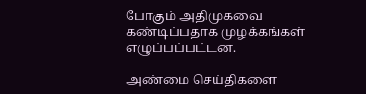போகும் அதிமுகவை கண்டிப்பதாக முழக்கங்கள் எழுப்பப்பட்டன.

அண்மை செய்திகளை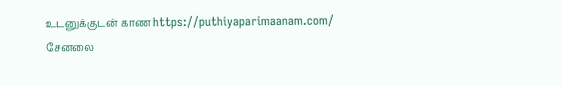உடனுக்குடன் காண https://puthiyaparimaanam.com/ சேனலை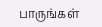பாருங்கள்